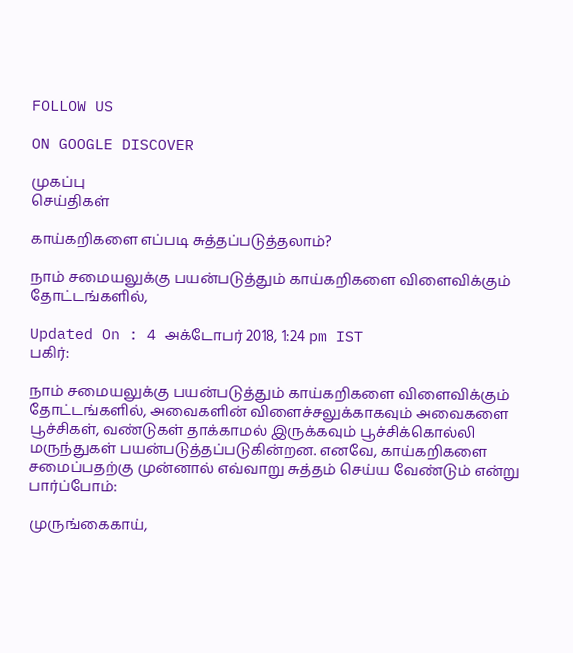FOLLOW US

ON GOOGLE DISCOVER

முகப்பு
செய்திகள்

காய்கறிகளை எப்படி சுத்தப்படுத்தலாம்?

நாம் சமையலுக்கு பயன்படுத்தும் காய்கறிகளை விளைவிக்கும் தோட்டங்களில்,

Updated On : 4 அக்டோபர் 2018, 1:24 pm IST
பகிர்:

நாம் சமையலுக்கு பயன்படுத்தும் காய்கறிகளை விளைவிக்கும் தோட்டங்களில், அவைகளின் விளைச்சலுக்காகவும் அவைகளை பூச்சிகள், வண்டுகள் தாக்காமல் இருக்கவும் பூச்சிக்கொல்லி மருந்துகள் பயன்படுத்தப்படுகின்றன. எனவே, காய்கறிகளை சமைப்பதற்கு முன்னால் எவ்வாறு சுத்தம் செய்ய வேண்டும் என்று பார்ப்போம்:

முருங்கைகாய்,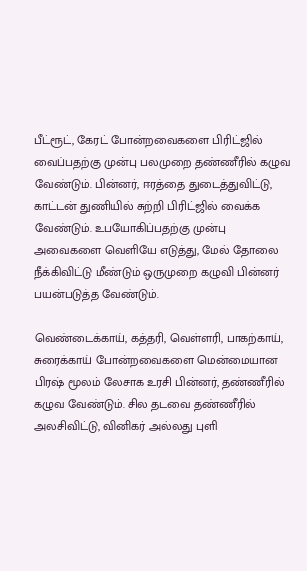பீட்ரூட், கேரட் போன்றவைகளை பிரிட்ஜில் வைப்பதற்கு முன்பு பலமுறை தண்ணீரில் கழுவ வேண்டும். பின்னர், ஈரத்தை துடைத்துவிட்டு, காட்டன் துணியில் சுற்றி பிரிட்ஜில் வைக்க வேண்டும். உபயோகிப்பதற்கு முன்பு அவைகளை வெளியே எடுத்து, மேல் தோலை நீக்கிவிட்டு மீண்டும் ஒருமுறை கழுவி பின்னர் பயன்படுத்த வேண்டும்.

வெண்டைக்காய், கத்தரி, வெள்ளரி, பாகற்காய், சுரைக்காய் போன்றவைகளை மென்மையான பிரஷ் மூலம் லேசாக உரசி பின்னர், தண்ணீரில் கழுவ வேண்டும். சில தடவை தண்ணீரில் அலசிவிட்டு, வினிகர் அல்லது புளி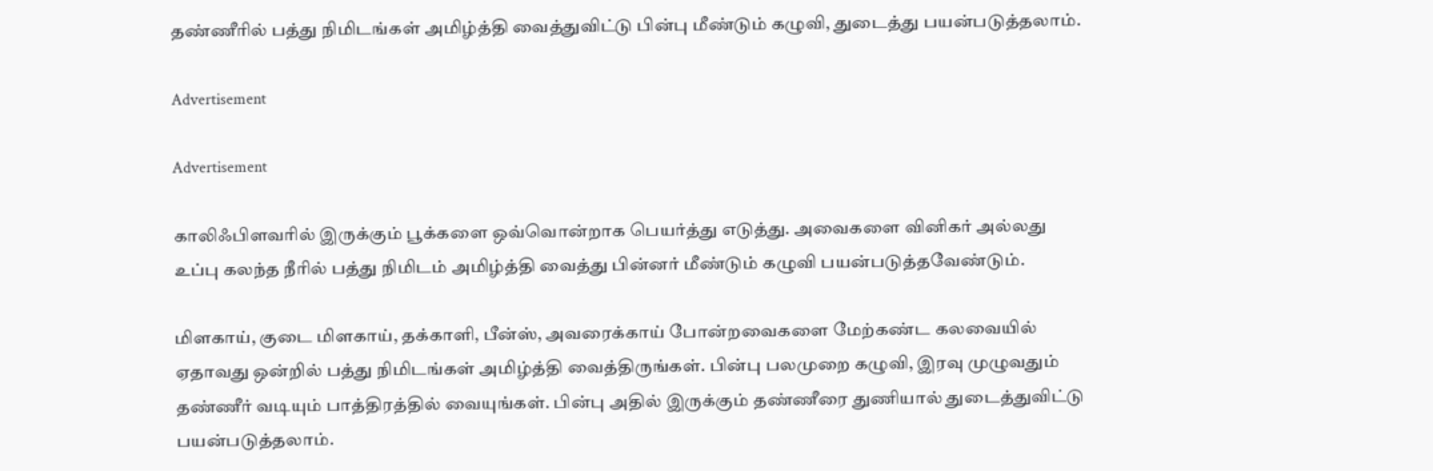தண்ணீரில் பத்து நிமிடங்கள் அமிழ்த்தி வைத்துவிட்டு பின்பு மீண்டும் கழுவி, துடைத்து பயன்படுத்தலாம்.

Advertisement

Advertisement

காலிஃபிளவரில் இருக்கும் பூக்களை ஒவ்வொன்றாக பெயர்த்து எடுத்து. அவைகளை வினிகர் அல்லது உப்பு கலந்த நீரில் பத்து நிமிடம் அமிழ்த்தி வைத்து பின்னர் மீண்டும் கழுவி பயன்படுத்தவேண்டும்.

மிளகாய், குடை மிளகாய், தக்காளி, பீன்ஸ், அவரைக்காய் போன்றவைகளை மேற்கண்ட கலவையில் ஏதாவது ஒன்றில் பத்து நிமிடங்கள் அமிழ்த்தி வைத்திருங்கள். பின்பு பலமுறை கழுவி, இரவு முழுவதும் தண்ணீர் வடியும் பாத்திரத்தில் வையுங்கள். பின்பு அதில் இருக்கும் தண்ணீரை துணியால் துடைத்துவிட்டு பயன்படுத்தலாம்.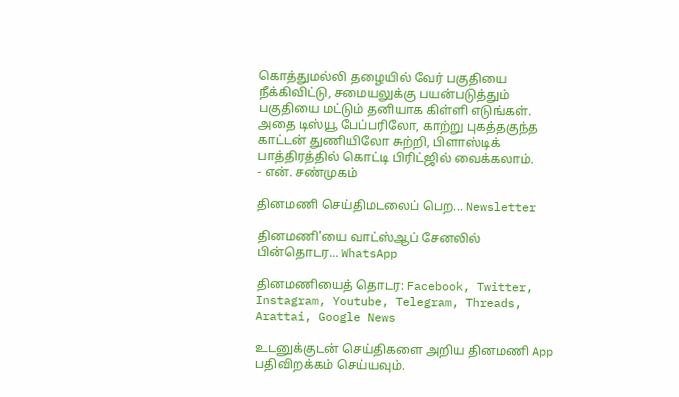கொத்துமல்லி தழையில் வேர் பகுதியை நீக்கிவிட்டு, சமையலுக்கு பயன்படுத்தும் பகுதியை மட்டும் தனியாக கிள்ளி எடுங்கள். அதை டிஸ்யூ பேப்பரிலோ, காற்று புகத்தகுந்த காட்டன் துணியிலோ சுற்றி, பிளாஸ்டிக் பாத்திரத்தில் கொட்டி பிரிட்ஜில் வைக்கலாம்.
- என். சண்முகம்

தினமணி செய்திமடலைப் பெற... Newsletter

தினமணி'யை வாட்ஸ்ஆப் சேனலில் பின்தொடர... WhatsApp

தினமணியைத் தொடர: Facebook, Twitter, Instagram, Youtube, Telegram, Threads, Arattai, Google News

உடனுக்குடன் செய்திகளை அறிய தினமணி App பதிவிறக்கம் செய்யவும்.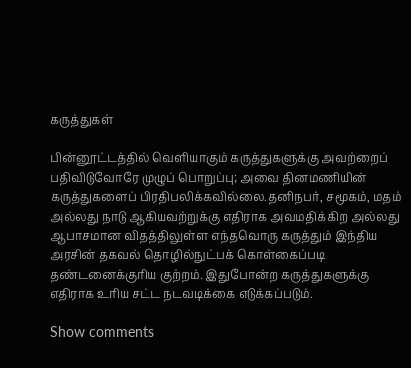கருத்துகள்

பின்னூட்டத்தில் வெளியாகும் கருத்துகளுக்கு அவற்றைப் பதிவிடுவோரே முழுப் பொறுப்பு; அவை தினமணியின் கருத்துகளைப் பிரதிபலிக்கவில்லை.தனிநபர், சமூகம், மதம் அல்லது நாடு ஆகியவற்றுக்கு எதிராக அவமதிக்கிற அல்லது ஆபாசமான விதத்திலுள்ள எந்தவொரு கருத்தும் இந்திய அரசின் தகவல் தொழில்நுட்பக் கொள்கைப்படி தண்டனைக்குரிய குற்றம். இதுபோன்ற கருத்துகளுக்கு எதிராக உரிய சட்ட நடவடிக்கை எடுக்கப்படும்.

Show comments